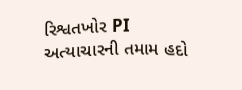રિશ્વતખોર PI અત્યાચારની તમામ હદો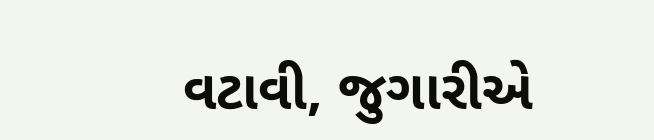વટાવી, જુગારીએ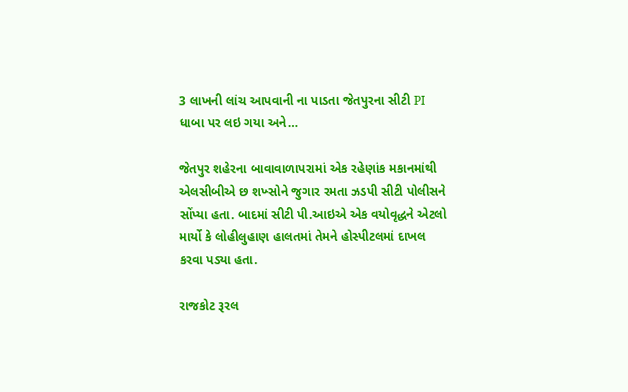3 લાખની લાંચ આપવાની ના પાડતા જેતપુરના સીટી PI ધાબા પર લઇ ગયા અને…

જેતપુર શહેરના બાવાવાળાપરામાં એક રહેણાંક મકાનમાંથી એલસીબીએ છ શખ્સોને જુગાર રમતા ઝડપી સીટી પોલીસને સોંપ્યા હતા. બાદમાં સીટી પી.આઇએ એક વયોવૃદ્ધને એટલો માર્યો કે લોહીલુહાણ હાલતમાં તેમને હોસ્પીટલમાં દાખલ કરવા પડ્યા હતા.

રાજકોટ રૂરલ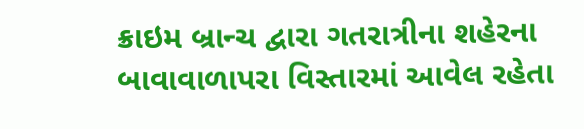ક્રાઇમ બ્રાન્ચ દ્વારા ગતરાત્રીના શહેરના બાવાવાળાપરા વિસ્તારમાં આવેલ રહેતા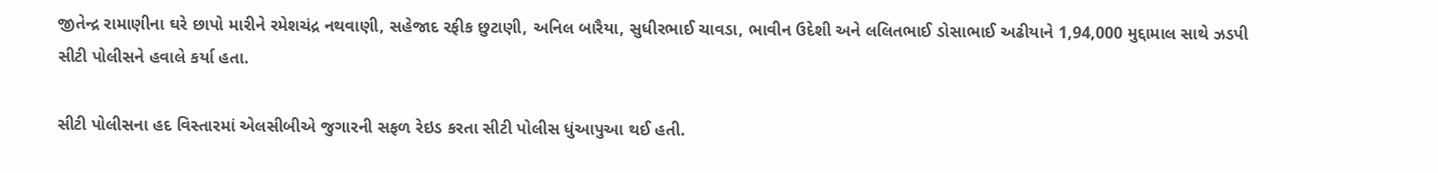જીતેન્દ્ર રામાણીના ઘરે છાપો મારીને રમેશચંદ્ર નથવાણી, સહેજાદ રફીક છુટાણી, અનિલ બારૈયા, સુધીરભાઈ ચાવડા, ભાવીન ઉદેશી અને લલિતભાઈ ડોસાભાઈ અઢીયાને 1,94,000 મુદ્દામાલ સાથે ઝડપી સીટી પોલીસને હવાલે કર્યા હતા.

સીટી પોલીસના હદ વિસ્તારમાં એલસીબીએ જુગારની સફળ રેઇડ કરતા સીટી પોલીસ ધુંઆપુઆ થઈ હતી.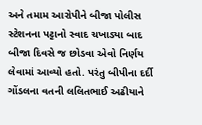અને તમામ આરોપીને બીજા પોલીસ સ્ટેશનના પટ્ટાનો સ્વાદ ચખાડ્યા બાદ બીજા દિવસે જ છોડવા એવો નિર્ણય લેવામાં આવ્યો હતો. પરંતુ બીપીના દર્દી ગોંડલના વતની લલિતભાઈ અઢીયાને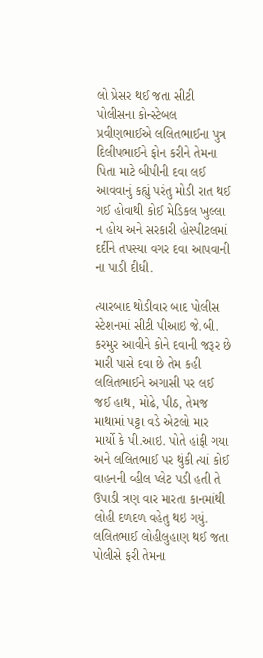લો પ્રેસર થઈ જતા સીટી પોલીસના કોન્સ્ટેબલ પ્રવીણભાઈએ લલિતભાઈના પુત્ર દિલીપભાઈને ફોન કરીને તેમના પિતા માટે બીપીની દવા લઈ આવવાનું કહ્યું પરંતુ મોડી રાત થઈ ગઈ હોવાથી કોઈ મેડિકલ ખુલ્લા ન હોય અને સરકારી હોસ્પીટલમાં દર્દીને તપસ્યા વગર દવા આપવાની ના પાડી દીધી.

ત્યારબાદ થોડીવાર બાદ પોલીસ સ્ટેશનમાં સીટી પીઆઇ જે.બી. કરમુર આવીને કોને દવાની જરૂર છે મારી પાસે દવા છે તેમ કહી લલિતભાઈને અગાસી પર લઈ જઈ હાથ, મોઢે, પીઠ, તેમજ માથામાં પટ્ટા વડે એટલો માર માર્યો કે પી.આઇ. પોતે હાંફી ગયા અને લલિતભાઈ પર થુંકી ત્યાં કોઈ વાહનની વ્હીલ પ્લેટ પડી હતી તે ઉપાડી ત્રણ વાર મારતા કાનમાંથી લોહી દળદળ વહેતુ થઇ ગયું. લલિતભાઈ લોહીલુહાણ થઈ જતા પોલીસે ફરી તેમના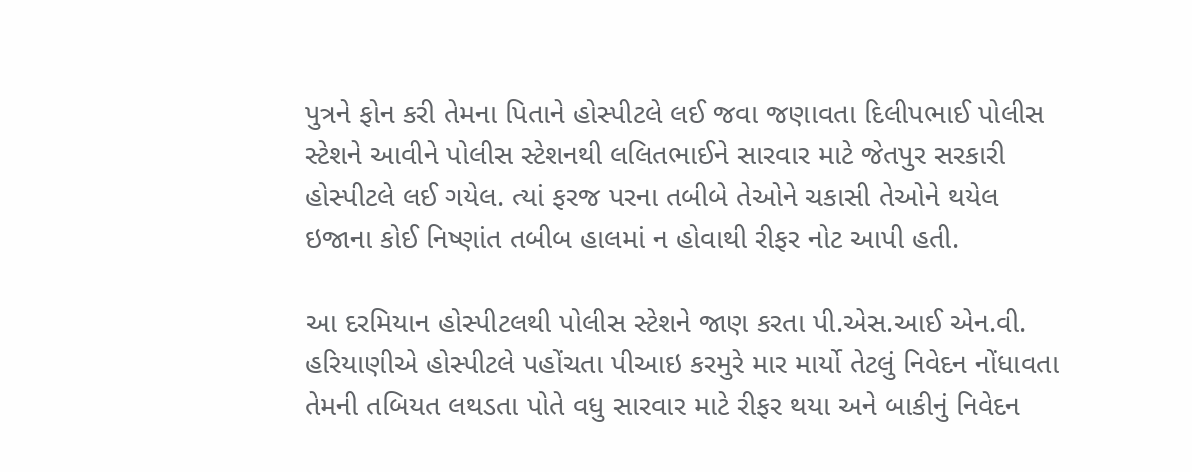પુત્રને ફોન કરી તેમના પિતાને હોસ્પીટલે લઈ જવા જણાવતા દિલીપભાઈ પોલીસ સ્ટેશને આવીને પોલીસ સ્ટેશનથી લલિતભાઈને સારવાર માટે જેતપુર સરકારી હોસ્પીટલે લઈ ગયેલ. ત્યાં ફરજ પરના તબીબે તેઓને ચકાસી તેઓને થયેલ ઇજાના કોઈ નિષ્ણાંત તબીબ હાલમાં ન હોવાથી રીફર નોટ આપી હતી.

આ દરમિયાન હોસ્પીટલથી પોલીસ સ્ટેશને જાણ કરતા પી.એસ.આઈ એન.વી. હરિયાણીએ હોસ્પીટલે પહોંચતા પીઆઇ કરમુરે માર માર્યો તેટલું નિવેદન નોંધાવતા તેમની તબિયત લથડતા પોતે વધુ સારવાર માટે રીફર થયા અને બાકીનું નિવેદન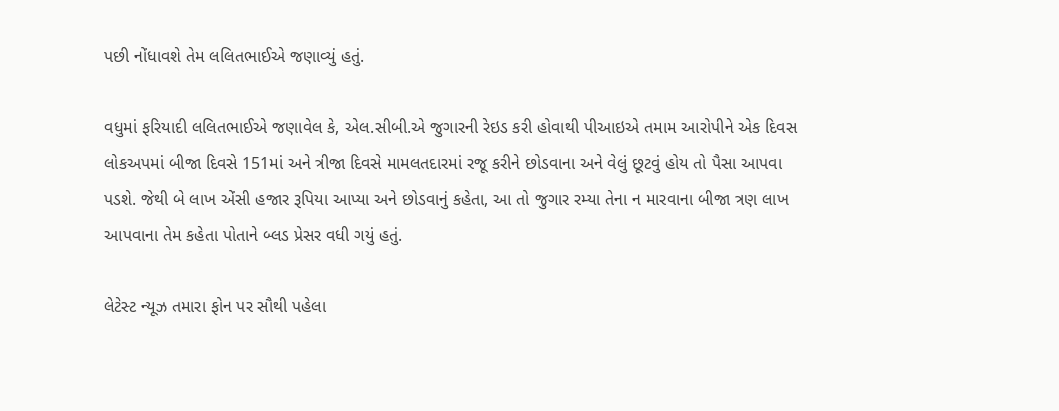પછી નોંધાવશે તેમ લલિતભાઈએ જણાવ્યું હતું.

વધુમાં ફરિયાદી લલિતભાઈએ જણાવેલ કે, એલ.સીબી.એ જુગારની રેઇડ કરી હોવાથી પીઆઇએ તમામ આરોપીને એક દિવસ લોકઅપમાં બીજા દિવસે 151માં અને ત્રીજા દિવસે મામલતદારમાં રજૂ કરીને છોડવાના અને વેલું છૂટવું હોય તો પૈસા આપવા પડશે. જેથી બે લાખ એંસી હજાર રૂપિયા આપ્યા અને છોડવાનું કહેતા, આ તો જુગાર રમ્યા તેના ન મારવાના બીજા ત્રણ લાખ આપવાના તેમ કહેતા પોતાને બ્લડ પ્રેસર વધી ગયું હતું.

લેટેસ્ટ ન્યૂઝ તમારા ફોન પર સૌથી પહેલા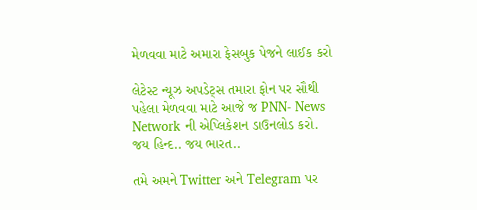મેળવવા માટે અમારા ફેસબુક પેજને લાઈક કરો

લેટેસ્ટ ન્યૂઝ અપડેટ્સ તમારા ફોન પર સૌથી પહેલા મેળવવા માટે આજે જ PNN- News Network ની એપ્લિકેશન ડાઉનલોડ કરો. જય હિન્દ.. જય ભારત..

તમે અમને Twitter અને Telegram પર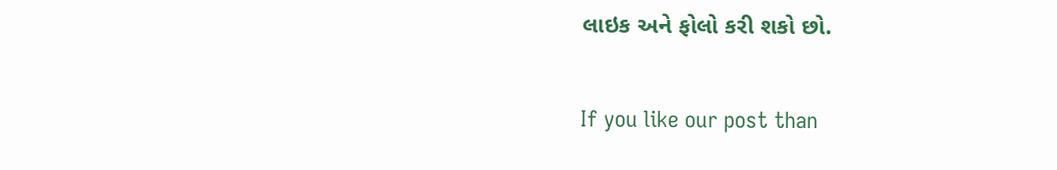લાઇક અને ફોલો કરી શકો છો.

If you like our post than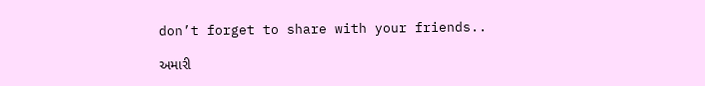don’t forget to share with your friends..

અમારી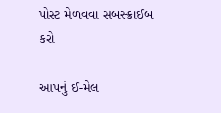પોસ્ટ મેળવવા સબસ્ક્રાઈબ કરો

આપનું ઈ-મેલ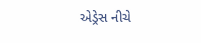એડ્રેસ નીચે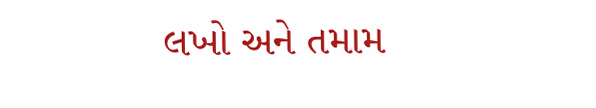લખો અને તમામ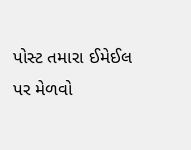પોસ્ટ તમારા ઈમેઈલ પર મેળવો